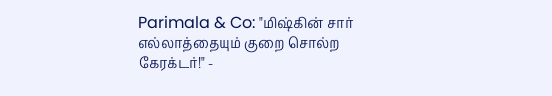Parimala & Co: "மிஷ்கின் சார் எல்லாத்தையும் குறை சொல்ற கேரக்டர்!" -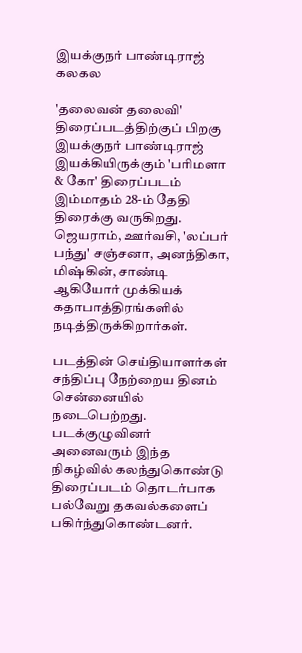இயக்குநர் பாண்டிராஜ் கலகல

'தலைவன் தலைவி' திரைப்படத்திற்குப் பிறகு இயக்குநர் பாண்டிராஜ் இயக்கியிருக்கும் 'பரிமளா & கோ' திரைப்படம் இம்மாதம் 28-ம் தேதி திரைக்கு வருகிறது. ஜெயராம், ஊர்வசி, 'லப்பர் பந்து' சஞ்சனா, அனந்திகா, மிஷ்கின், சாண்டி ஆகியோர் முக்கியக் கதாபாத்திரங்களில் நடித்திருக்கிறார்கள்.

படத்தின் செய்தியாளர்கள் சந்திப்பு நேற்றைய தினம் சென்னையில் நடைபெற்றது. படக்குழுவினர் அனைவரும் இந்த நிகழ்வில் கலந்துகொண்டு திரைப்படம் தொடர்பாக பல்வேறு தகவல்களைப் பகிர்ந்துகொண்டனர்.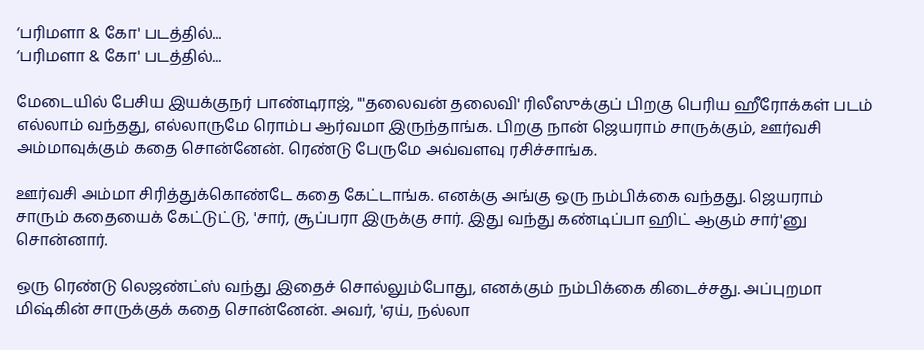‘பரிமளா & கோ' படத்தில்...
‘பரிமளா & கோ' படத்தில்...

மேடையில் பேசிய இயக்குநர் பாண்டிராஜ், "'தலைவன் தலைவி' ரிலீஸுக்குப் பிறகு பெரிய ஹீரோக்கள் படம் எல்லாம் வந்தது, எல்லாருமே ரொம்ப ஆர்வமா இருந்தாங்க. பிறகு நான் ஜெயராம் சாருக்கும், ஊர்வசி அம்மாவுக்கும் கதை சொன்னேன். ரெண்டு பேருமே அவ்வளவு ரசிச்சாங்க.

ஊர்வசி அம்மா சிரித்துக்கொண்டே கதை கேட்டாங்க. எனக்கு அங்கு ஒரு நம்பிக்கை வந்தது. ஜெயராம் சாரும் கதையைக் கேட்டுட்டு, 'சார், சூப்பரா இருக்கு சார். இது வந்து கண்டிப்பா ஹிட் ஆகும் சார்'னு சொன்னார்.

ஒரு ரெண்டு லெஜண்ட்ஸ் வந்து இதைச் சொல்லும்போது, எனக்கும் நம்பிக்கை கிடைச்சது. அப்புறமா மிஷ்கின் சாருக்குக் கதை சொன்னேன். அவர், 'ஏய், நல்லா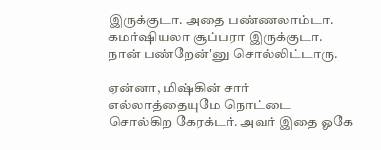இருக்குடா. அதை பண்ணலாம்டா. கமர்ஷியலா சூப்பரா இருக்குடா. நான் பண்றேன்'னு சொல்லிட்டாரு.

ஏன்னா, மிஷ்கின் சார் எல்லாத்தையுமே நொட்டை சொல்கிற கேரக்டர். அவர் இதை ஓகே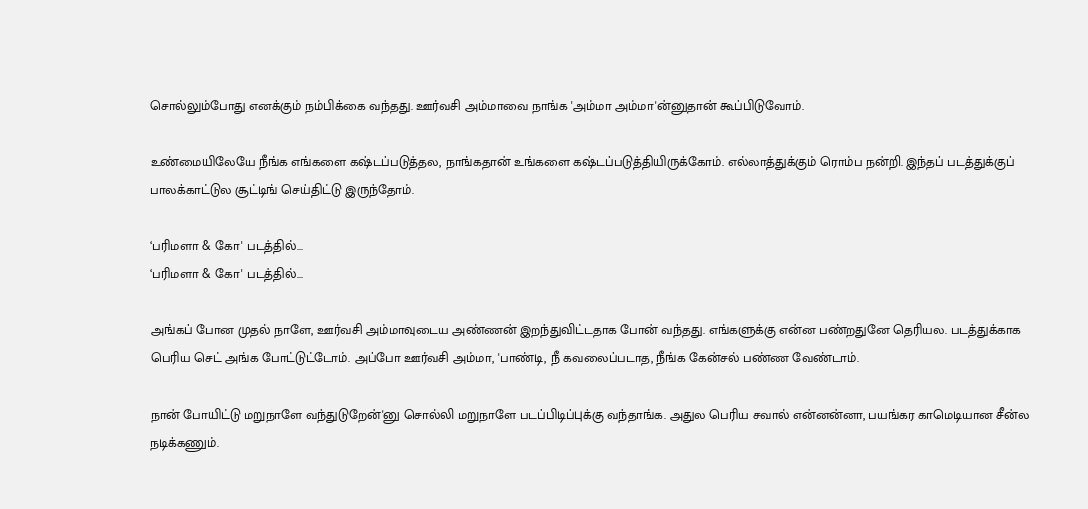சொல்லும்போது எனக்கும் நம்பிக்கை வந்தது. ஊர்வசி அம்மாவை நாங்க 'அம்மா அம்மா'ன்னுதான் கூப்பிடுவோம்.

உண்மையிலேயே நீங்க எங்களை கஷ்டப்படுத்தல, நாங்கதான் உங்களை கஷ்டப்படுத்தியிருக்கோம். எல்லாத்துக்கும் ரொம்ப நன்றி. இந்தப் படத்துக்குப் பாலக்காட்டுல சூட்டிங் செய்திட்டு இருந்தோம்.

‘பரிமளா & கோ' படத்தில்...
‘பரிமளா & கோ' படத்தில்...

அங்கப் போன முதல் நாளே, ஊர்வசி அம்மாவுடைய அண்ணன் இறந்துவிட்டதாக போன் வந்தது. எங்களுக்கு என்ன பண்றதுனே தெரியல. படத்துக்காக பெரிய செட் அங்க போட்டுட்டோம். அப்போ ஊர்வசி அம்மா, 'பாண்டி, நீ கவலைப்படாத, நீங்க கேன்சல் பண்ண வேண்டாம்.

நான் போயிட்டு மறுநாளே வந்துடுறேன்'னு சொல்லி மறுநாளே படப்பிடிப்புக்கு வந்தாங்க. அதுல பெரிய சவால் என்னன்னா, பயங்கர காமெடியான சீன்ல நடிக்கணும்.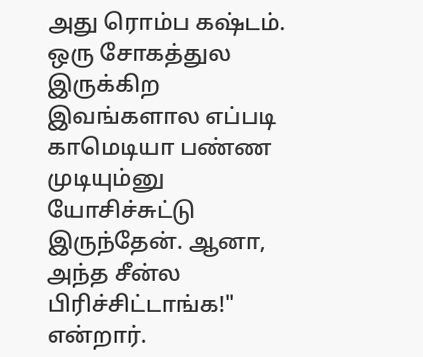அது ரொம்ப கஷ்டம். ஒரு சோகத்துல இருக்கிற இவங்களால எப்படி காமெடியா பண்ண முடியும்னு யோசிச்சுட்டு இருந்தேன். ஆனா, அந்த சீன்ல பிரிச்சிட்டாங்க!" என்றார்.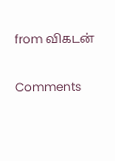from விகடன்

Comments